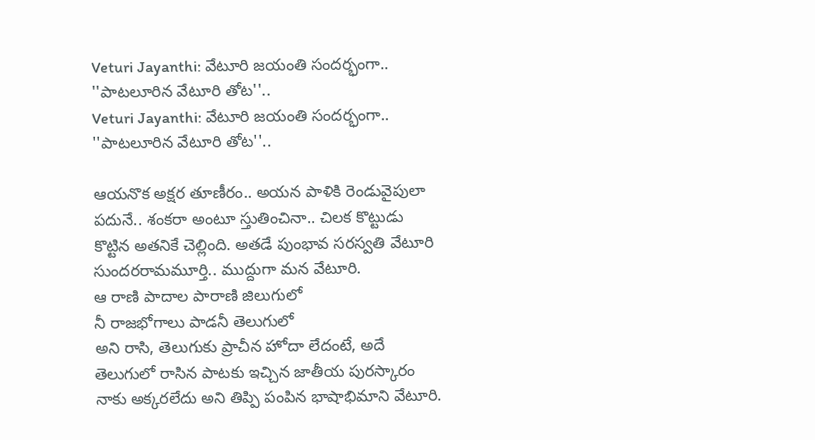Veturi Jayanthi: వేటూరి జయంతి సందర్భంగా.. ''పాటలూరిన వేటూరి తోట''..
Veturi Jayanthi: వేటూరి జయంతి సందర్భంగా.. ''పాటలూరిన వేటూరి తోట''..

ఆయనొక అక్షర తూణీరం.. అయన పాళికి రెండువైపులా పదునే.. శంకరా అంటూ స్తుతించినా.. చిలక కొట్టుడు కొట్టిన అతనికే చెల్లింది. అతడే పుంభావ సరస్వతి వేటూరి సుందరరామమూర్తి.. ముద్దుగా మన వేటూరి.
ఆ రాణి పాదాల పారాణి జిలుగులో
నీ రాజభోగాలు పాడనీ తెలుగులో
అని రాసి, తెలుగుకు ప్రాచీన హోదా లేదంటే, అదే తెలుగులో రాసిన పాటకు ఇచ్చిన జాతీయ పురస్కారం నాకు అక్కరలేదు అని తిప్పి పంపిన భాషాభిమాని వేటూరి.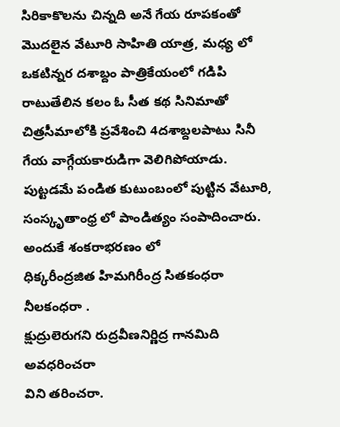సిరికాకొలను చిన్నది అనే గేయ రూపకంతో మొదలైన వేటూరి సాహితి యాత్ర, మధ్య లో ఒకటిన్నర దశాబ్దం పాత్రికేయంలో గడిపి రాటుతేలిన కలం ఓ సీత కథ సినిమాతో చిత్రసీమాలోకి ప్రవేశించి 4దశాబ్దలపాటు సినీ గేయ వాగ్గేయకారుడిగా వెలిగిపోయాడు.
పుట్టడమే పండిత కుటుంబంలో పుట్టిన వేటూరి, సంస్కృతాంధ్ర లో పాండిత్యం సంపాదించారు. అందుకే శంకరాభరణం లో
ధిక్కరీంద్రజిత హిమగిరీంద్ర సితకంధరా నీలకంధరా .
క్షుద్రులెరుగని రుద్రవీణనిర్ణిద్ర గానమిది అవధరించరా
విని తరించరా.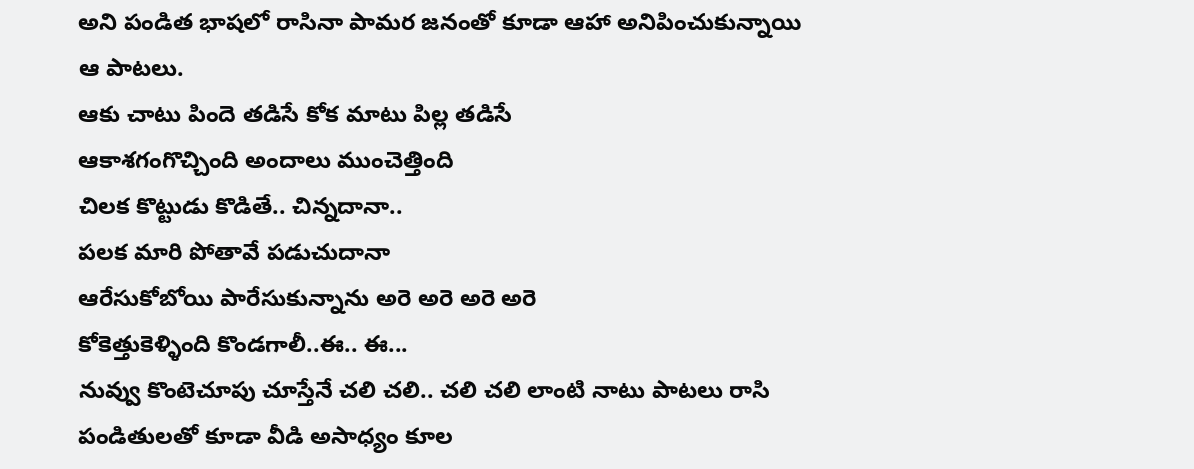అని పండిత భాషలో రాసినా పామర జనంతో కూడా ఆహా అనిపించుకున్నాయి ఆ పాటలు.
ఆకు చాటు పిందె తడిసే కోక మాటు పిల్ల తడిసే
ఆకాశగంగొచ్చింది అందాలు ముంచెత్తింది
చిలక కొట్టుడు కొడితే.. చిన్నదానా..
పలక మారి పోతావే పడుచుదానా
ఆరేసుకోబోయి పారేసుకున్నాను అరె అరె అరె అరె
కోకెత్తుకెళ్ళింది కొండగాలీ..ఈ.. ఈ...
నువ్వు కొంటెచూపు చూస్తేనే చలి చలి.. చలి చలి లాంటి నాటు పాటలు రాసి పండితులతో కూడా వీడి అసాధ్యం కూల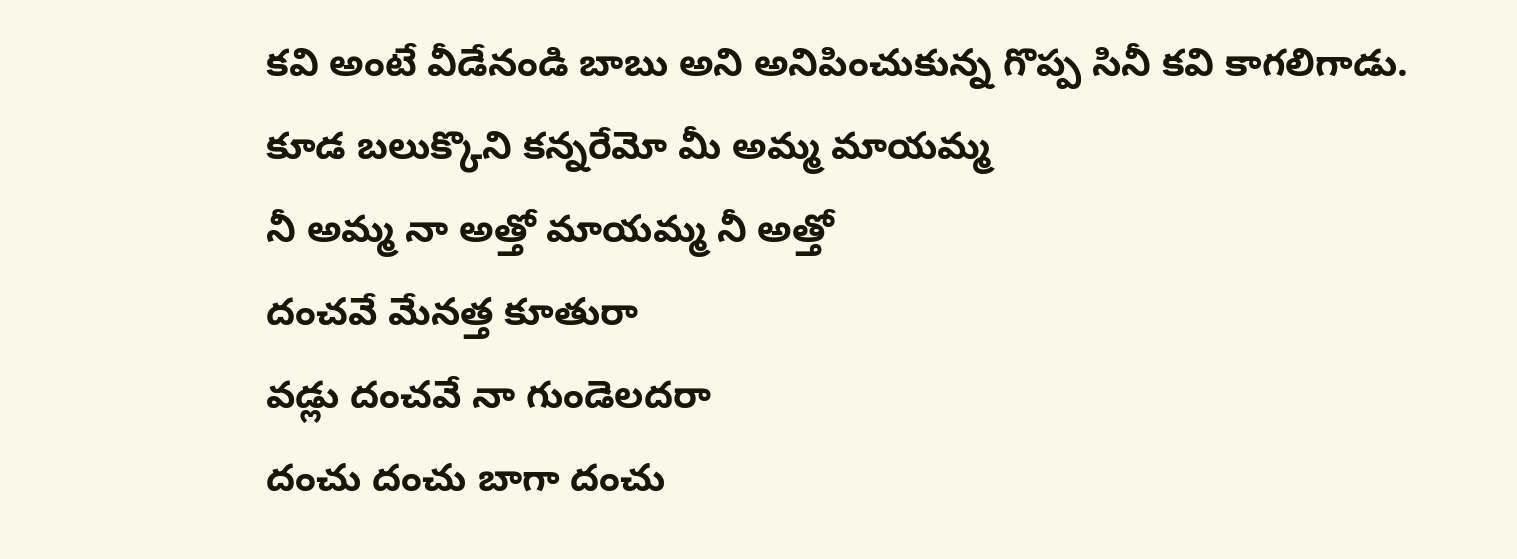కవి అంటే వీడేనండి బాబు అని అనిపించుకున్న గొప్ప సినీ కవి కాగలిగాడు.
కూడ బలుక్కొని కన్నరేమో మీ అమ్మ మాయమ్మ
నీ అమ్మ నా అత్తో మాయమ్మ నీ అత్తో
దంచవే మేనత్త కూతురా
వడ్లు దంచవే నా గుండెలదరా
దంచు దంచు బాగా దంచు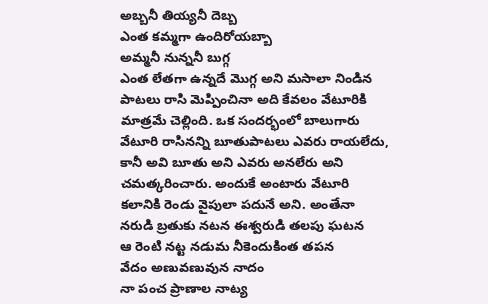అబ్బనీ తియ్యనీ దెబ్బ
ఎంత కమ్మగా ఉందిరోయబ్బా
అమ్మనీ నున్ననీ బుగ్గ
ఎంత లేతగా ఉన్నదే మొగ్గ అని మసాలా నిండిన పాటలు రాసి మెప్పించినా అది కేవలం వేటూరికి మాత్రమే చెల్లింది. ఒక సందర్భంలో బాలుగారు వేటూరి రాసినన్ని బూతుపాటలు ఎవరు రాయలేదు, కానీ అవి బూతు అని ఎవరు అనలేరు అని చమత్కరించారు. అందుకే అంటారు వేటూరి కలానికి రెండు వైపులా పదునే అని. అంతేనా
నరుడి బ్రతుకు నటన ఈశ్వరుడి తలపు ఘటన
ఆ రెంటి నట్ట నడుమ నీకెందుకింత తపన
వేదం అణువణువున నాదం
నా పంచ ప్రాణాల నాట్య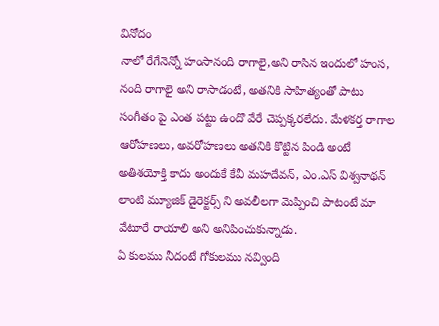వినోదం
నాలో రేగేనెన్నో హంసానంది రాగాలై,అని రాసిన ఇందులో హంస, నంది రాగాలై అని రాసాడంటే, అతనికి సాహిత్యంతో పాటు సంగీతం పై ఎంత పట్టు ఉందొ వేరే చెప్పక్కరలేదు. మేళకర్త రాగాల ఆరోహణలు, అవరోహణలు అతనికి కొట్టిన పిండి అంటే అతిశయోక్తి కాదు అందుకే కేవీ మహదేవన్, ఎం.ఎస్ విశ్వనాథన్ లాంటి మ్యూజిక్ డైరెక్టర్స్ ని అవలీలగా మెప్పించి పాటంటే మా వేటూరే రాయాలి అని అనిపించుకున్నాడు.
ఏ కులము నీదంటే గోకులము నవ్వింది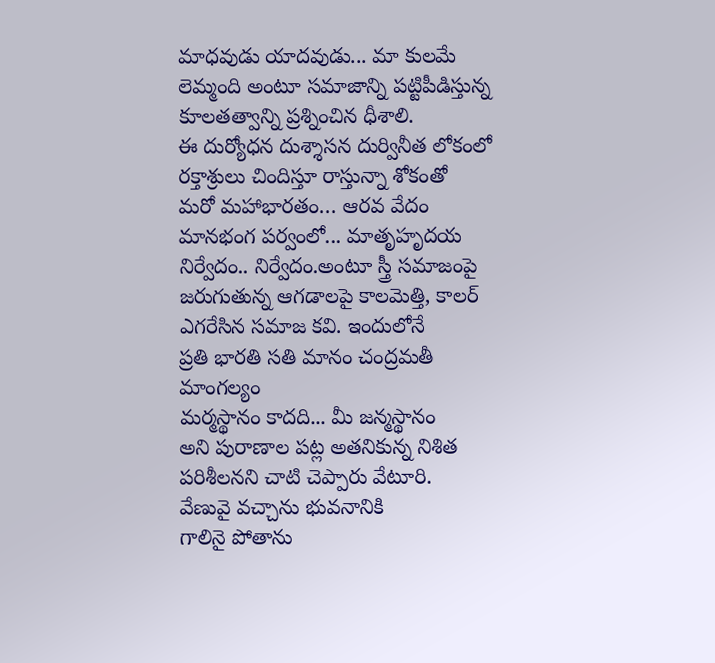మాధవుడు యాదవుడు... మా కులమే లెమ్మంది అంటూ సమాజాన్ని పట్టిపీడిస్తున్న కూలతత్వాన్ని ప్రశ్నించిన ధీశాలి.
ఈ దుర్యోధన దుశ్శాసన దుర్వినీత లోకంలో
రక్తాశ్రులు చిందిస్తూ రాస్తున్నా శోకంతో
మరో మహాభారతం… ఆరవ వేదం
మానభంగ పర్వంలో... మాతృహృదయ నిర్వేదం.. నిర్వేదం.అంటూ స్త్రీ సమాజంపై జరుగుతున్న ఆగడాలపై కాలమెత్తి, కాలర్ ఎగరేసిన సమాజ కవి. ఇందులోనే
ప్రతి భారతి సతి మానం చంద్రమతీ మాంగల్యం
మర్మస్థానం కాదది... మీ జన్మస్థానం
అని పురాణాల పట్ల అతనికున్న నిశిత పరిశీలనని చాటి చెప్పారు వేటూరి.
వేణువై వచ్చాను భువనానికి
గాలినై పోతాను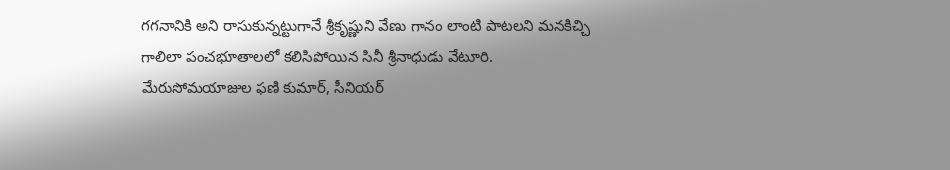గగనానికి అని రాసుకున్నట్టుగానే శ్రీకృష్ణుని వేణు గానం లాంటి పాటలని మనకిచ్చి గాలిలా పంచభూతాలలో కలిసిపోయిన సినీ శ్రీనాధుడు వేటూరి.
మేరుసోమయాజుల ఫణి కుమార్, సీనియర్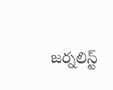జర్నలిస్ట్